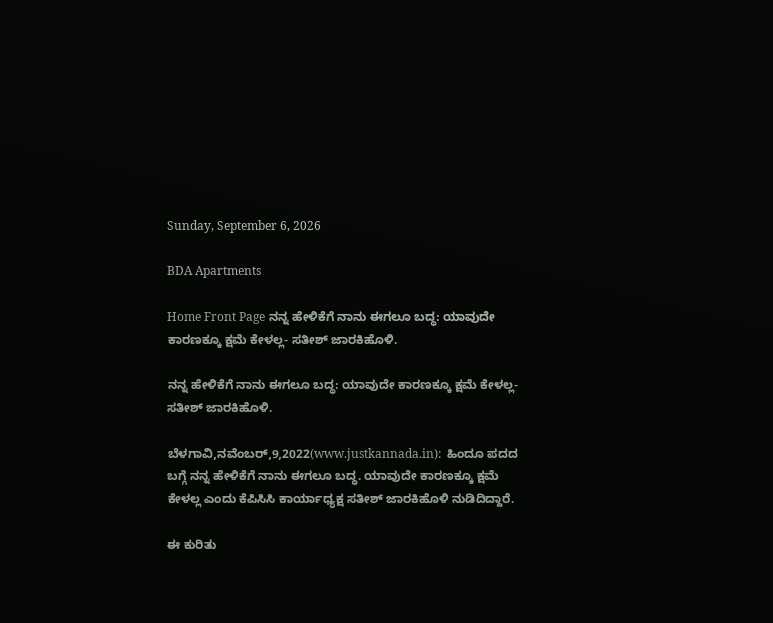Sunday, September 6, 2026

BDA Apartments

Home Front Page ನನ್ನ ಹೇಳಿಕೆಗೆ ನಾನು ಈಗಲೂ ಬದ್ಧ: ಯಾವುದೇ ಕಾರಣಕ್ಕೂ ಕ್ಷಮೆ ಕೇಳಲ್ಲ- ಸತೀಶ್ ಜಾರಕಿಹೊಳಿ.

ನನ್ನ ಹೇಳಿಕೆಗೆ ನಾನು ಈಗಲೂ ಬದ್ಧ: ಯಾವುದೇ ಕಾರಣಕ್ಕೂ ಕ್ಷಮೆ ಕೇಳಲ್ಲ- ಸತೀಶ್ ಜಾರಕಿಹೊಳಿ.

ಬೆಳಗಾವಿ,ನವೆಂಬರ್,9,2022(www.justkannada.in):  ಹಿಂದೂ ಪದದ ಬಗ್ಗೆ ನನ್ನ ಹೇಳಿಕೆಗೆ ನಾನು ಈಗಲೂ ಬದ್ಧ. ಯಾವುದೇ ಕಾರಣಕ್ಕೂ ಕ್ಷಮೆ ಕೇಳಲ್ಲ ಎಂದು ಕೆಪಿಸಿಸಿ ಕಾರ್ಯಾಧ್ಯಕ್ಷ ಸತೀಶ್ ಜಾರಕಿಹೊಳಿ ನುಡಿದಿದ್ದಾರೆ.

ಈ ಕುರಿತು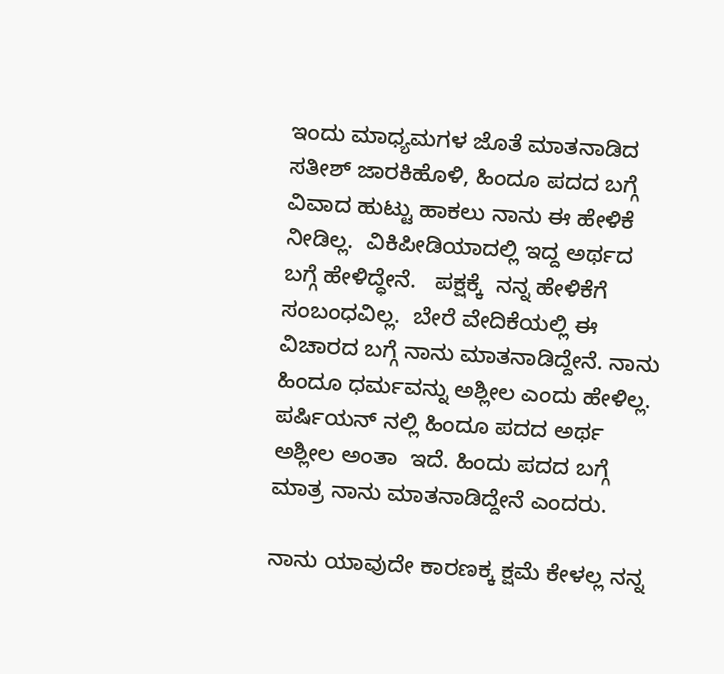ಇಂದು ಮಾಧ್ಯಮಗಳ ಜೊತೆ ಮಾತನಾಡಿದ ಸತೀಶ್ ಜಾರಕಿಹೊಳಿ, ಹಿಂದೂ ಪದದ ಬಗ್ಗೆ  ವಿವಾದ ಹುಟ್ಟು ಹಾಕಲು ನಾನು ಈ ಹೇಳಿಕೆ ನೀಡಿಲ್ಲ.  ವಿಕಿಪೀಡಿಯಾದಲ್ಲಿ ಇದ್ದ ಅರ್ಥದ ಬಗ್ಗೆ ಹೇಳಿದ್ಧೇನೆ.   ಪಕ್ಷಕ್ಕೆ  ನನ್ನ ಹೇಳಿಕೆಗೆ ಸಂಬಂಧವಿಲ್ಲ.  ಬೇರೆ ವೇದಿಕೆಯಲ್ಲಿ ಈ ವಿಚಾರದ ಬಗ್ಗೆ ನಾನು ಮಾತನಾಡಿದ್ದೇನೆ. ನಾನು ಹಿಂದೂ ಧರ್ಮವನ್ನು ಅಶ್ಲೀಲ ಎಂದು ಹೇಳಿಲ್ಲ. ಪರ್ಷಿಯನ್ ನಲ್ಲಿ ಹಿಂದೂ ಪದದ ಅರ್ಥ ಅಶ್ಲೀಲ ಅಂತಾ  ಇದೆ. ಹಿಂದು ಪದದ ಬಗ್ಗೆ ಮಾತ್ರ ನಾನು ಮಾತನಾಡಿದ್ದೇನೆ ಎಂದರು.

ನಾನು ಯಾವುದೇ ಕಾರಣಕ್ಕ ಕ್ಷಮೆ ಕೇಳಲ್ಲ ನನ್ನ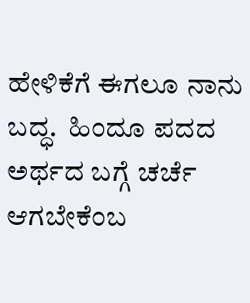ಹೇಳಿಕೆಗೆ ಈಗಲೂ ನಾನು ಬದ್ಧ.  ಹಿಂದೂ ಪದದ ಅರ್ಥದ ಬಗ್ಗೆ ಚರ್ಚೆ ಆಗಬೇಕೆಂಬ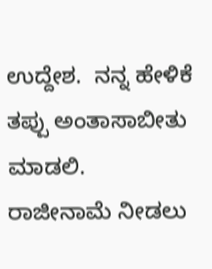ಉದ್ದೇಶ.  ನನ್ನ ಹೇಳಿಕೆ ತಪ್ಪು ಅಂತಾಸಾಬೀತು ಮಾಡಲಿ. ರಾಜೀನಾಮೆ ನೀಡಲು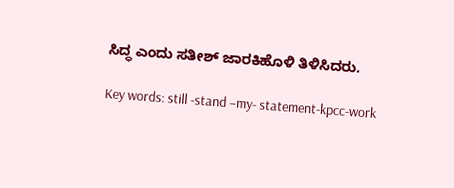ಸಿದ್ಧ ಎಂದು ಸತೀಶ್ ಜಾರಕಿಹೊಳಿ ತಿಳಿಸಿದರು.

Key words: still -stand –my- statement-kpcc-work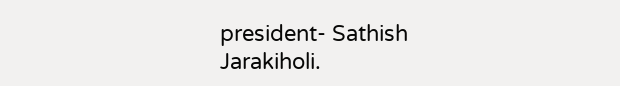president- Sathish Jarakiholi.